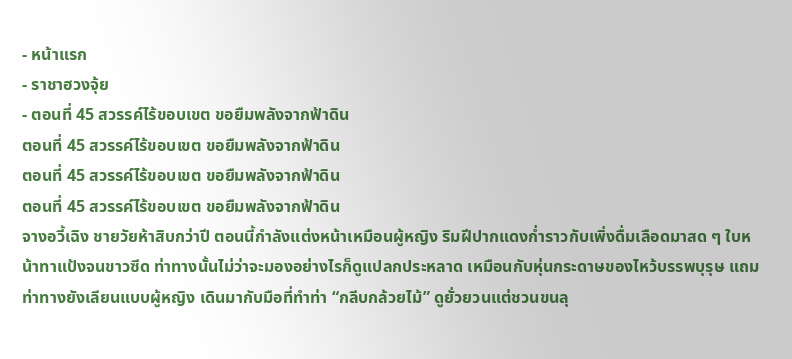- หน้าแรก
- ราชาฮวงจุ้ย
- ตอนที่ 45 สวรรค์ไร้ขอบเขต ขอยืมพลังจากฟ้าดิน
ตอนที่ 45 สวรรค์ไร้ขอบเขต ขอยืมพลังจากฟ้าดิน
ตอนที่ 45 สวรรค์ไร้ขอบเขต ขอยืมพลังจากฟ้าดิน
ตอนที่ 45 สวรรค์ไร้ขอบเขต ขอยืมพลังจากฟ้าดิน
จางอวี้เฉิง ชายวัยห้าสิบกว่าปี ตอนนี้กำลังแต่งหน้าเหมือนผู้หญิง ริมฝีปากแดงก่ำราวกับเพิ่งดื่มเลือดมาสด ๆ ใบหน้าทาแป้งจนขาวซีด ท่าทางนั้นไม่ว่าจะมองอย่างไรก็ดูแปลกประหลาด เหมือนกับหุ่นกระดาษของไหว้บรรพบุรุษ แถมท่าทางยังเลียนแบบผู้หญิง เดินมากับมือที่ทำท่า “กลีบกล้วยไม้” ดูยั่วยวนแต่ชวนขนลุ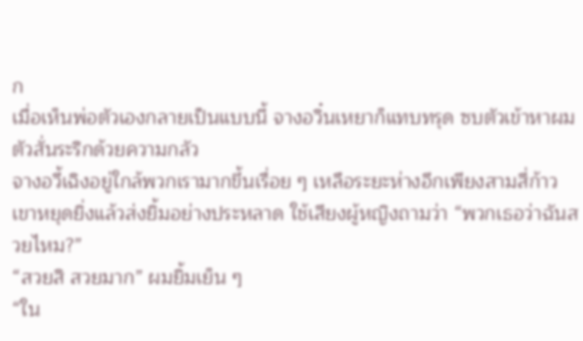ก
เมื่อเห็นพ่อตัวเองกลายเป็นแบบนี้ จางอวิ๋นเหยาก็แทบทรุด ซบตัวเข้าหาผม ตัวสั่นระริกด้วยความกลัว
จางอวี้เฉิงอยู่ใกล้พวกเรามากขึ้นเรื่อย ๆ เหลือระยะห่างอีกเพียงสามสี่ก้าว เขาหยุดยิ่งแล้วส่งยิ้มอย่างประหลาด ใช้เสียงผู้หญิงถามว่า “พวกเธอว่าฉันสวยไหม?”
“สวยสิ สวยมาก” ผมยิ้มเย็น ๆ
“ใน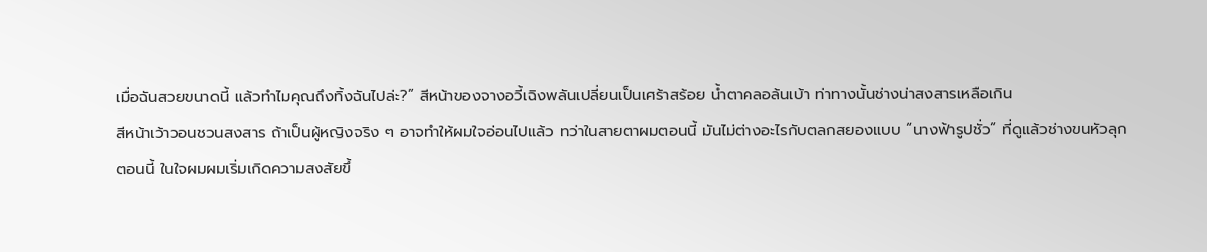เมื่อฉันสวยขนาดนี้ แล้วทำไมคุณถึงทิ้งฉันไปล่ะ?” สีหน้าของจางอวี้เฉิงพลันเปลี่ยนเป็นเศร้าสร้อย น้ำตาคลอล้นเบ้า ท่าทางนั้นช่างน่าสงสารเหลือเกิน
สีหน้าเว้าวอนชวนสงสาร ถ้าเป็นผู้หญิงจริง ๆ อาจทำให้ผมใจอ่อนไปแล้ว ทว่าในสายตาผมตอนนี้ มันไม่ต่างอะไรกับตลกสยองแบบ “นางฟ้ารูปชั่ว” ที่ดูแล้วช่างขนหัวลุก
ตอนนี้ ในใจผมผมเริ่มเกิดความสงสัยขึ้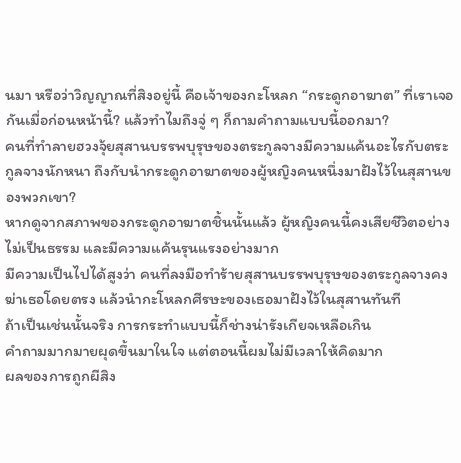นมา หรือว่าวิญญาณที่สิงอยู่นี้ คือเจ้าของกะโหลก “กระดูกอาฆาต” ที่เราเจอกันเมื่อก่อนหน้านี้? แล้วทำไมถึงจู่ ๆ ก็ถามคำถามแบบนี้ออกมา?
คนที่ทำลายฮวงจุ้ยสุสานบรรพบุรุษของตระกูลจางมีความแค้นอะไรกับตระกูลจางนักหนา ถึงกับนำกระดูกอาฆาตของผู้หญิงคนหนึ่งมาฝังไว้ในสุสานของพวกเขา?
หากดูจากสภาพของกระดูกอาฆาตชิ้นนั้นแล้ว ผู้หญิงคนนี้คงเสียชีวิตอย่างไม่เป็นธรรม และมีความแค้นรุนแรงอย่างมาก
มีความเป็นไปได้สูงว่า คนที่ลงมือทำร้ายสุสานบรรพบุรุษของตระกูลจางคงฆ่าเธอโดยตรง แล้วนำกะโหลกศีรษะของเธอมาฝังไว้ในสุสานทันที
ถ้าเป็นเช่นนั้นจริง การกระทำแบบนี้ก็ช่างน่ารังเกียจเหลือเกิน
คำถามมากมายผุดขึ้นมาในใจ แต่ตอนนี้ผมไม่มีเวลาให้คิดมาก
ผลของการถูกผีสิง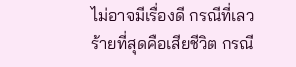ไม่อาจมีเรื่องดี กรณีที่เลวร้ายที่สุดคือเสียชีวิต กรณี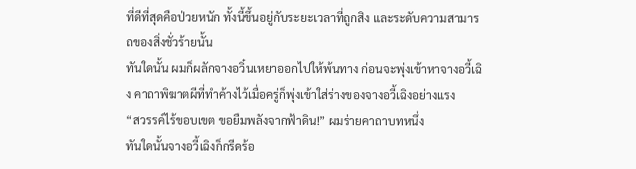ที่ดีที่สุดคือป่วยหนัก ทั้งนี้ขึ้นอยู่กับระยะเวลาที่ถูกสิง และระดับความสามารถของสิ่งชั่วร้ายนั้น
ทันใดนั้น ผมก็ผลักจางอวิ๋นเหยาออกไปให้พ้นทาง ก่อนจะพุ่งเข้าหาจางอวี้เฉิง คาถาพิฆาตผีที่ทำค้างไว้เมื่อครู่ก็พุ่งเข้าใส่ร่างของจางอวี้เฉิงอย่างแรง
“สวรรค์ไร้ขอบเขต ขอยืมพลังจากฟ้าดิน!” ผมร่ายคาถาบทหนึ่ง
ทันใดนั้นจางอวี้เฉิงก็กรีดร้อ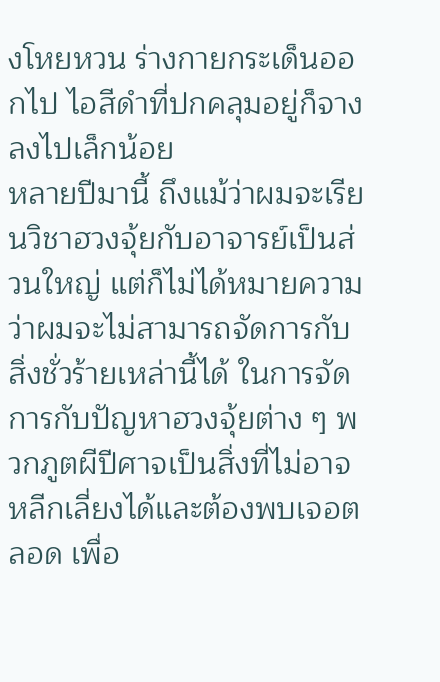งโหยหวน ร่างกายกระเด็นออกไป ไอสีดำที่ปกคลุมอยู่ก็จางลงไปเล็กน้อย
หลายปีมานี้ ถึงแม้ว่าผมจะเรียนวิชาฮวงจุ้ยกับอาจารย์เป็นส่วนใหญ่ แต่ก็ไม่ได้หมายความว่าผมจะไม่สามารถจัดการกับสิ่งชั่วร้ายเหล่านี้ได้ ในการจัดการกับปัญหาฮวงจุ้ยต่าง ๆ พวกภูตผีปีศาจเป็นสิ่งที่ไม่อาจหลีกเลี่ยงได้และต้องพบเจอตลอด เพื่อ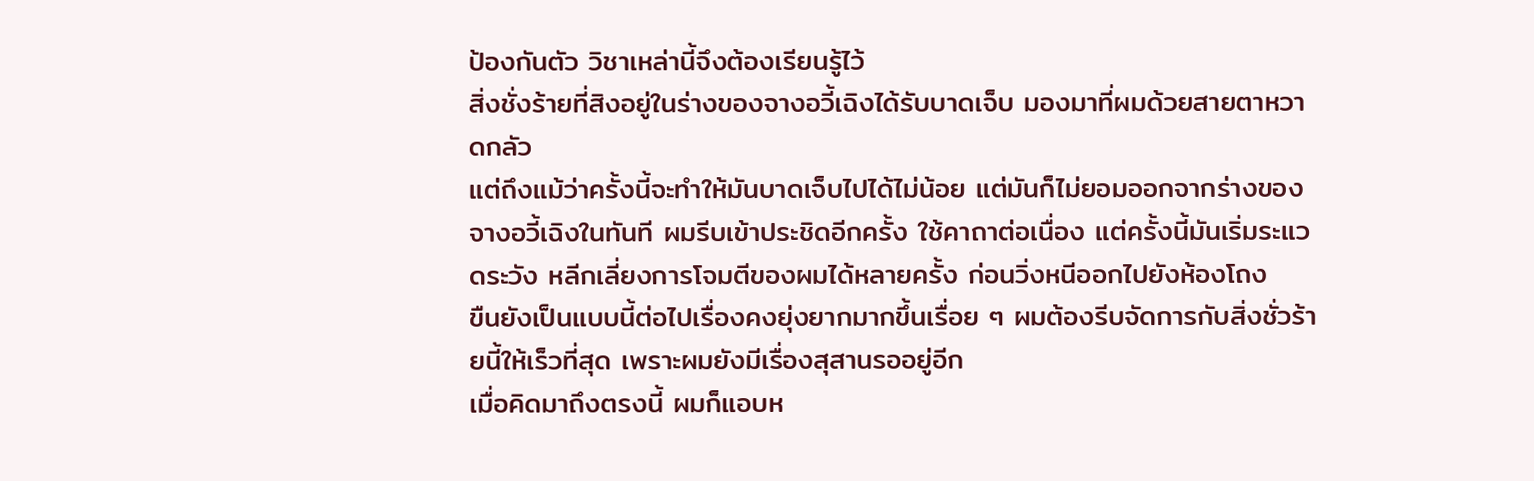ป้องกันตัว วิชาเหล่านี้จึงต้องเรียนรู้ไว้
สิ่งชั่งร้ายที่สิงอยู่ในร่างของจางอวี้เฉิงได้รับบาดเจ็บ มองมาที่ผมด้วยสายตาหวาดกลัว
แต่ถึงแม้ว่าครั้งนี้จะทำให้มันบาดเจ็บไปได้ไม่น้อย แต่มันก็ไม่ยอมออกจากร่างของจางอวี้เฉิงในทันที ผมรีบเข้าประชิดอีกครั้ง ใช้คาถาต่อเนื่อง แต่ครั้งนี้มันเริ่มระแวดระวัง หลีกเลี่ยงการโจมตีของผมได้หลายครั้ง ก่อนวิ่งหนีออกไปยังห้องโถง
ขืนยังเป็นแบบนี้ต่อไปเรื่องคงยุ่งยากมากขึ้นเรื่อย ๆ ผมต้องรีบจัดการกับสิ่งชั่วร้ายนี้ให้เร็วที่สุด เพราะผมยังมีเรื่องสุสานรออยู่อีก
เมื่อคิดมาถึงตรงนี้ ผมก็แอบห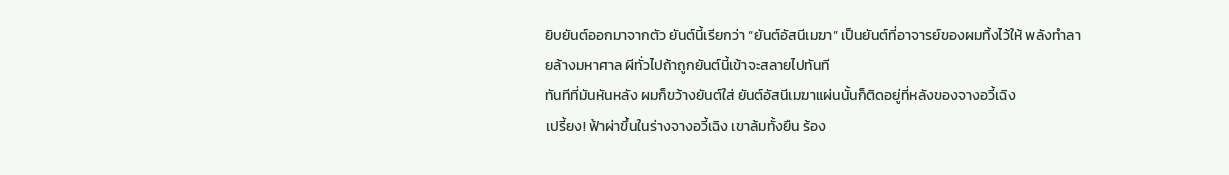ยิบยันต์ออกมาจากตัว ยันต์นี้เรียกว่า “ยันต์อัสนีเมฆา” เป็นยันต์ที่อาจารย์ของผมทิ้งไว้ให้ พลังทำลายล้างมหาศาล ผีทั่วไปถ้าถูกยันต์นี้เข้าจะสลายไปทันที
ทันทีที่มันหันหลัง ผมก็ขว้างยันต์ใส่ ยันต์อัสนีเมฆาแผ่นนั้นก็ติดอยู่ที่หลังของจางอวี้เฉิง
เปรี้ยง! ฟ้าผ่าขึ้นในร่างจางอวี้เฉิง เขาล้มทั้งยืน ร้อง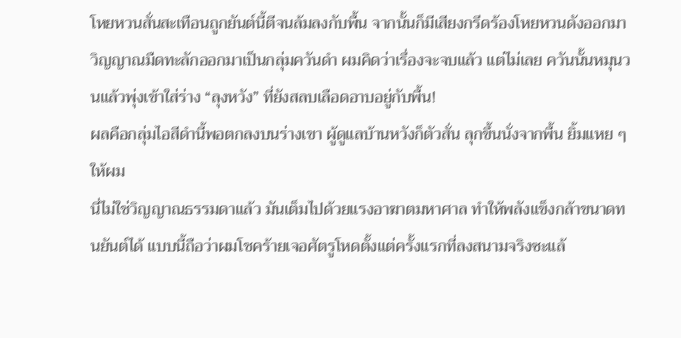โหยหวนสั่นสะเทือนถูกยันต์นี้ตีจนล้มลงกับพื้น จากนั้นก็มีเสียงกรีดร้องโหยหวนดังออกมา วิญญาณมืดทะลักออกมาเป็นกลุ่มควันดำ ผมคิดว่าเรื่องจะจบแล้ว แต่ไม่เลย ควันนั้นหมุนวนแล้วพุ่งเข้าใส่ร่าง “ลุงหวัง” ที่ยังสลบเลือดอาบอยู่กับพื้น!
ผลคือกลุ่มไอสีดำนี้พอตกลงบนร่างเขา ผู้ดูแลบ้านหวังก็ตัวสั่น ลุกขึ้นนั่งจากพื้น ยิ้มแหย ๆ ให้ผม
นี่ไม่ใช่วิญญาณธรรมดาแล้ว มันเต็มไปด้วยแรงอาฆาตมหาศาล ทำให้พลังแข็งกล้าขนาดทนยันต์ได้ แบบนี้ถือว่าผมโชคร้ายเจอศัตรูโหดตั้งแต่ครั้งแรกที่ลงสนามจริงซะแล้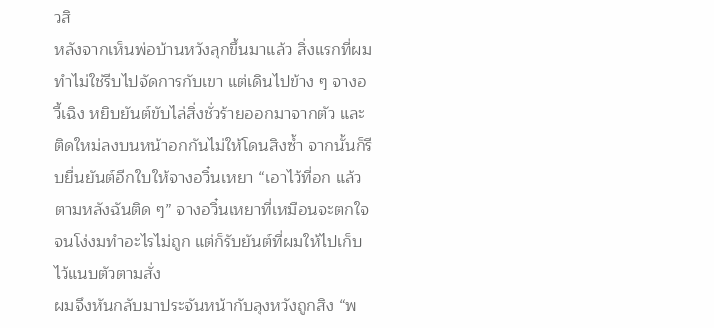วสิ
หลังจากเห็นพ่อบ้านหวังลุกขึ้นมาแล้ว สิ่งแรกที่ผมทำไม่ใช่รีบไปจัดการกับเขา แต่เดินไปข้าง ๆ จางอวี้เฉิง หยิบยันต์ขับไล่สิ่งชั่วร้ายออกมาจากตัว และติดใหม่ลงบนหน้าอกกันไม่ให้โดนสิงซ้ำ จากนั้นก็รีบยื่นยันต์อีกใบให้จางอวิ๋นเหยา “เอาไว้ที่อก แล้วตามหลังฉันติด ๆ” จางอวิ๋นเหยาที่เหมือนจะตกใจจนโง่งมทำอะไรไม่ถูก แต่ก็รับยันต์ที่ผมให้ไปเก็บไว้แนบตัวตามสั่ง
ผมจึงหันกลับมาประจันหน้ากับลุงหวังถูกสิง “พ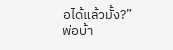อได้แล้วมั้ง?”
พ่อบ้า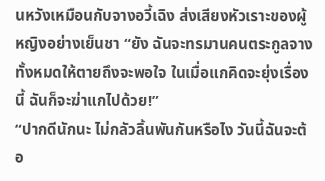นหวังเหมือนกับจางอวี้เฉิง ส่งเสียงหัวเราะของผู้หญิงอย่างเย็นชา “ยัง ฉันจะทรมานคนตระกูลจางทั้งหมดให้ตายถึงจะพอใจ ในเมื่อแกคิดจะยุ่งเรื่องนี้ ฉันก็จะฆ่าแกไปด้วย!”
“ปากดีนักนะ ไม่กลัวลิ้นพันกันหรือไง วันนี้ฉันจะต้อ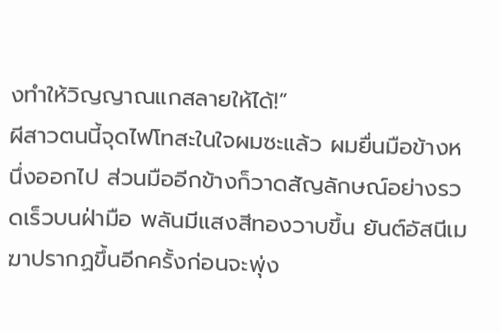งทำให้วิญญาณแกสลายให้ได้!”
ผีสาวตนนี้จุดไฟโทสะในใจผมซะแล้ว ผมยื่นมือข้างหนึ่งออกไป ส่วนมืออีกข้างก็วาดสัญลักษณ์อย่างรวดเร็วบนฝ่ามือ พลันมีแสงสีทองวาบขึ้น ยันต์อัสนีเมฆาปรากฏขึ้นอีกครั้งก่อนจะพุ่ง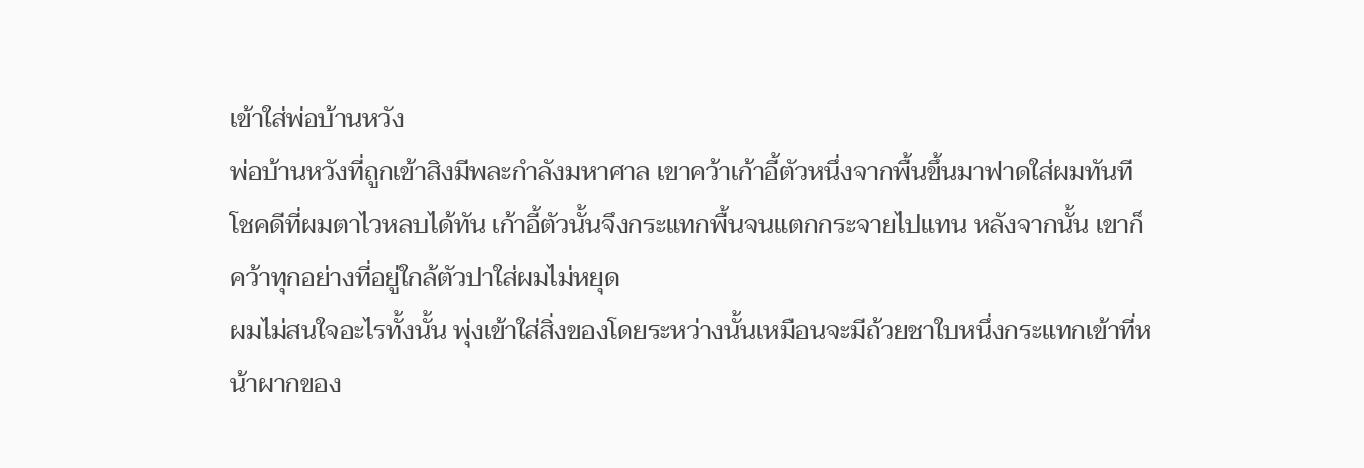เข้าใส่พ่อบ้านหวัง
พ่อบ้านหวังที่ถูกเข้าสิงมีพละกำลังมหาศาล เขาคว้าเก้าอี้ตัวหนึ่งจากพื้นขึ้นมาฟาดใส่ผมทันที
โชคดีที่ผมตาไวหลบได้ทัน เก้าอี้ตัวนั้นจึงกระแทกพื้นจนแตกกระจายไปแทน หลังจากนั้น เขาก็คว้าทุกอย่างที่อยู่ใกล้ตัวปาใส่ผมไม่หยุด
ผมไม่สนใจอะไรทั้งนั้น พุ่งเข้าใส่สิ่งของโดยระหว่างนั้นเหมือนจะมีถ้วยชาใบหนึ่งกระแทกเข้าที่หน้าผากของ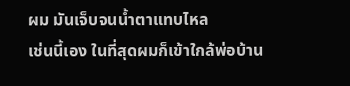ผม มันเจ็บจนน้ำตาแทบไหล
เช่นนี้เอง ในที่สุดผมก็เข้าใกล้พ่อบ้าน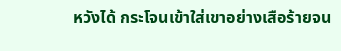หวังได้ กระโจนเข้าใส่เขาอย่างเสือร้ายจน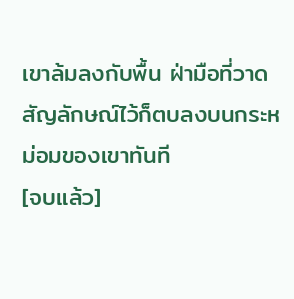เขาล้มลงกับพื้น ฝ่ามือที่วาดสัญลักษณ์ไว้ก็ตบลงบนกระหม่อมของเขาทันที
[จบแล้ว]